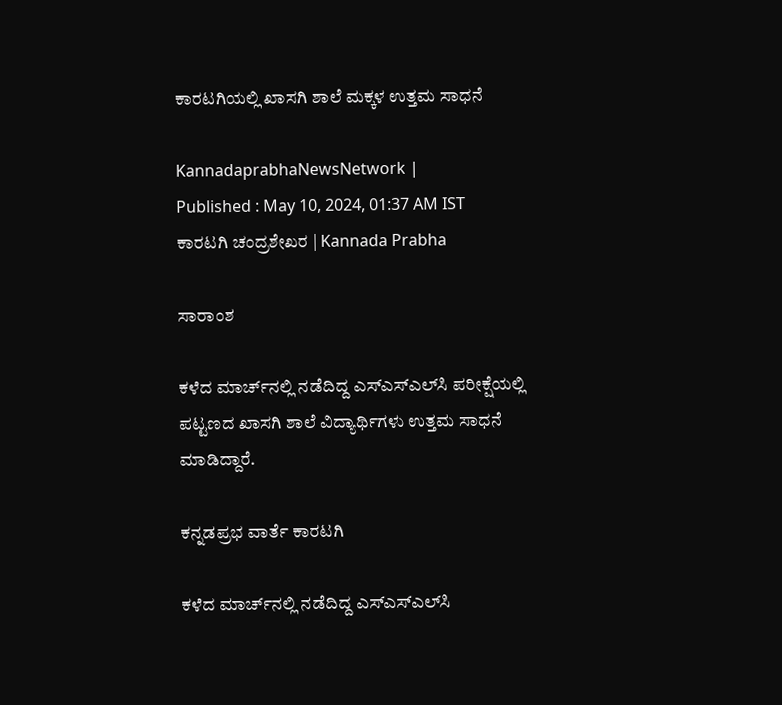ಕಾರಟಗಿಯಲ್ಲಿ ಖಾಸಗಿ ಶಾಲೆ ಮಕ್ಕಳ ಉತ್ತಮ ಸಾಧನೆ

KannadaprabhaNewsNetwork |
Published : May 10, 2024, 01:37 AM IST
ಕಾರಟಗಿ ಚಂದ್ರಶೇಖರ | Kannada Prabha

ಸಾರಾಂಶ

ಕಳೆದ ಮಾರ್ಚ್‌ನಲ್ಲಿ ನಡೆದಿದ್ದ ಎಸ್‌ಎಸ್‌ಎಲ್‌ಸಿ ಪರೀಕ್ಷೆಯಲ್ಲಿ ಪಟ್ಟಣದ ಖಾಸಗಿ ಶಾಲೆ ವಿದ್ಯಾರ್ಥಿಗಳು ಉತ್ತಮ ಸಾಧನೆ ಮಾಡಿದ್ದಾರೆ.

ಕನ್ನಡಪ್ರಭ ವಾರ್ತೆ ಕಾರಟಗಿ

ಕಳೆದ ಮಾರ್ಚ್‌ನಲ್ಲಿ ನಡೆದಿದ್ದ ಎಸ್‌ಎಸ್‌ಎಲ್‌ಸಿ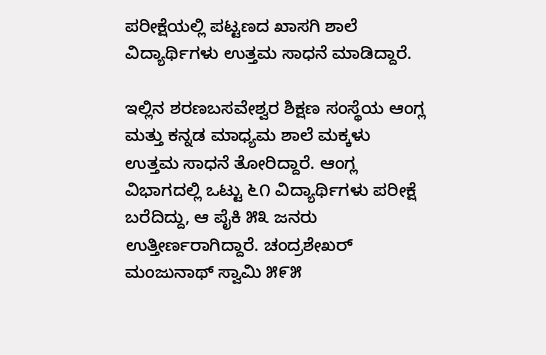ಪರೀಕ್ಷೆಯಲ್ಲಿ ಪಟ್ಟಣದ ಖಾಸಗಿ ಶಾಲೆ ವಿದ್ಯಾರ್ಥಿಗಳು ಉತ್ತಮ ಸಾಧನೆ ಮಾಡಿದ್ದಾರೆ.

ಇಲ್ಲಿನ ಶರಣಬಸವೇಶ್ವರ ಶಿಕ್ಷಣ ಸಂಸ್ಥೆಯ ಆಂಗ್ಲ ಮತ್ತು ಕನ್ನಡ ಮಾಧ್ಯಮ ಶಾಲೆ ಮಕ್ಕಳು ಉತ್ತಮ ಸಾಧನೆ ತೋರಿದ್ದಾರೆ. ಆಂಗ್ಲ ವಿಭಾಗದಲ್ಲಿ ಒಟ್ಟು ೬೧ ವಿದ್ಯಾರ್ಥಿಗಳು ಪರೀಕ್ಷೆ ಬರೆದಿದ್ದು, ಆ ಪೈಕಿ ೫೩ ಜನರು ಉತ್ತೀರ್ಣರಾಗಿದ್ದಾರೆ. ಚಂದ್ರಶೇಖರ್ ಮಂಜುನಾಥ್ ಸ್ವಾಮಿ ೫೯೫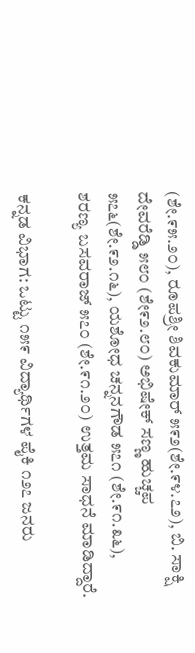(ಶೇ.೯೫.೨೦), ರೂಪಶ್ರೀ ಶಿವಕುಮಾರ್ ೫೯೨(ಶೇ.೯೪.೭೨), ಬಿ. ಸಾಕ್ಷಿ ದೇವರೆಡ್ಡಿ ೫೮೦ (ಶೇ೯೨.೮೦) ಅಭಿಷೇಕ್ ಸಣ್ಣ ಹುಚ್ಚಪ ೫೭೬(ಶೇ.೯೨.೧೬), ಯಶೋಧ ಚನ್ನನಗೌಡ ೫೭೧ (ಶೇ.೯೧.೩೬), ಶರಣ್ಯ ಬಸವರಾಜ್ ೫೭೦ (ಶೇ.೯೧.೨೦) ಉತ್ತಮ ಸಾಧನೆ ಮಾಡಿದ್ದಾರೆ.

ಕನ್ನಡ ವಿಭಾಗ: ಒಟ್ಟು ೧೫೯ ವಿದ್ಯಾರ್ಥಿಗಳ ಪೈಕಿ ೧೨೭ ಜನರು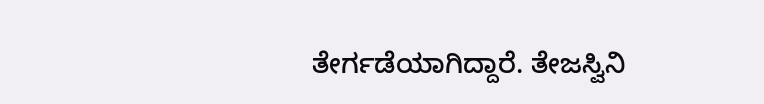ತೇರ್ಗಡೆಯಾಗಿದ್ದಾರೆ. ತೇಜಸ್ವಿನಿ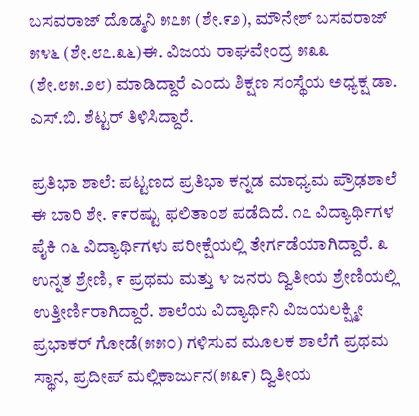ಬಸವರಾಜ್ ದೊಡ್ಮನಿ ೫೭೫ (ಶೇ.೯೨), ಮೌನೇಶ್ ಬಸವರಾಜ್ ೫೪೬ (ಶೇ.೮೭.೩೬)ಈ. ವಿಜಯ ರಾಘವೇಂದ್ರ ೫೩೩ (ಶೇ.೮೫.೨೮) ಮಾಡಿದ್ದಾರೆ ಎಂದು ಶಿಕ್ಷಣ ಸಂಸ್ಥೆಯ ಅಧ್ಯಕ್ಷ ಡಾ. ಎಸ್.ಬಿ. ಶೆಟ್ಟರ್ ತಿಳಿಸಿದ್ದಾರೆ.

ಪ್ರತಿಭಾ ಶಾಲೆ: ಪಟ್ಟಣದ ಪ್ರತಿಭಾ ಕನ್ನಡ ಮಾಧ್ಯಮ ಪ್ರೌಢಶಾಲೆ ಈ ಬಾರಿ ಶೇ. ೯೯ರಷ್ಟು ಫಲಿತಾಂಶ ಪಡೆದಿದೆ. ೧೭ ವಿದ್ಯಾರ್ಥಿಗಳ ಪೈಕಿ ೧೬ ವಿದ್ಯಾರ್ಥಿಗಳು ಪರೀಕ್ಷೆಯಲ್ಲಿ ತೇರ್ಗಡೆಯಾಗಿದ್ದಾರೆ. ೩ ಉನ್ನತ ಶ್ರೇಣಿ, ೯ ಪ್ರಥಮ ಮತ್ತು ೪ ಜನರು ದ್ವಿತೀಯ ಶ್ರೇಣಿಯಲ್ಲಿ ಉತ್ತೀರ್ಣಿರಾಗಿದ್ದಾರೆ. ಶಾಲೆಯ ವಿದ್ಯಾರ್ಥಿನಿ ವಿಜಯಲಕ್ಷ್ಮೀ ಪ್ರಭಾಕರ್ ಗೋಡೆ(೫೫೦) ಗಳಿಸುವ ಮೂಲಕ ಶಾಲೆಗೆ ಪ್ರಥಮ ಸ್ಥಾನ, ಪ್ರದೀಪ್ ಮಲ್ಲಿಕಾರ್ಜುನ(೫೩೯) ದ್ವಿತೀಯ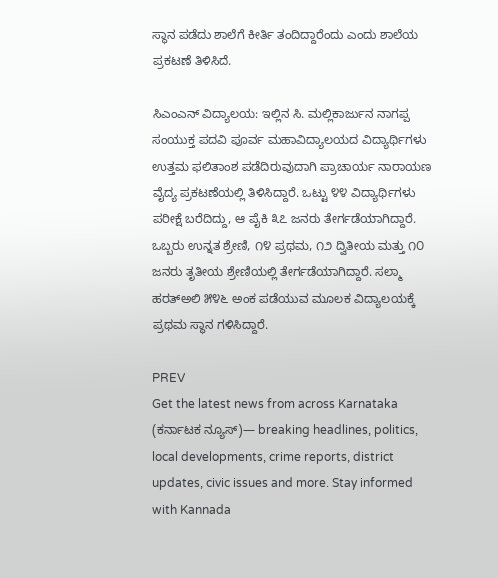ಸ್ಥಾನ ಪಡೆದು ಶಾಲೆಗೆ ಕೀರ್ತಿ ತಂದಿದ್ದಾರೆಂದು ಎಂದು ಶಾಲೆಯ ಪ್ರಕಟಣೆ ತಿಳಿಸಿದೆ.

ಸಿಎಂಎನ್ ವಿದ್ಯಾಲಯ: ಇಲ್ಲಿನ ಸಿ. ಮಲ್ಲಿಕಾರ್ಜುನ ನಾಗಪ್ಪ ಸಂಯುಕ್ತ ಪದವಿ ಪೂರ್ವ ಮಹಾವಿದ್ಯಾಲಯದ ವಿದ್ಯಾರ್ಥಿಗಳು ಉತ್ತಮ ಫಲಿತಾಂಶ ಪಡೆದಿರುವುದಾಗಿ ಪ್ರಾಚಾರ್ಯ ನಾರಾಯಣ ವೈದ್ಯ ಪ್ರಕಟಣೆಯಲ್ಲಿ ತಿಳಿಸಿದ್ದಾರೆ. ಒಟ್ಟು ೪೪ ವಿದ್ಯಾರ್ಥಿಗಳು ಪರೀಕ್ಷೆ ಬರೆದಿದ್ದು, ಆ ಪೈಕಿ ೩೭ ಜನರು ತೇರ್ಗಡೆಯಾಗಿದ್ದಾರೆ. ಒಬ್ಬರು ಉನ್ನತ ಶ್ರೇಣಿ, ೧೪ ಪ್ರಥಮ, ೧೨ ದ್ವಿತೀಯ ಮತ್ತು ೧೦ ಜನರು ತೃತೀಯ ಶ್ರೇಣಿಯಲ್ಲಿ ತೇರ್ಗಡೆಯಾಗಿದ್ದಾರೆ. ಸಲ್ಮಾ ಹರತ್‌ಅಲಿ ೫೪೬ ಅಂಕ ಪಡೆಯುವ ಮೂಲಕ ವಿದ್ಯಾಲಯಕ್ಕೆ ಪ್ರಥಮ ಸ್ಥಾನ ಗಳಿಸಿದ್ದಾರೆ.

PREV
Get the latest news from across Karnataka (ಕರ್ನಾಟಕ ನ್ಯೂಸ್)— breaking headlines, politics, local developments, crime reports, district updates, civic issues and more. Stay informed with Kannada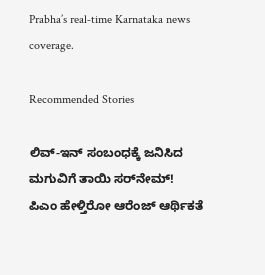Prabha’s real‑time Karnataka news coverage.

Recommended Stories

ಲಿವ್‌-ಇನ್‌ ಸಂಬಂಧಕ್ಕೆ ಜನಿಸಿದ ಮಗುವಿಗೆ ತಾಯಿ ಸರ್‌ನೇಮ್‌!
ಪಿಎಂ ಹೇಳ್ತಿರೋ ಆರೆಂಜ್‌ ಆರ್ಥಿಕತೆ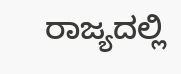ರಾಜ್ಯದಲ್ಲಿ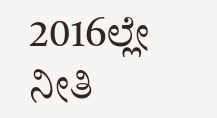2016ಲ್ಲೇ ನೀತಿ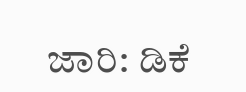ಜಾರಿ: ಡಿಕೆ